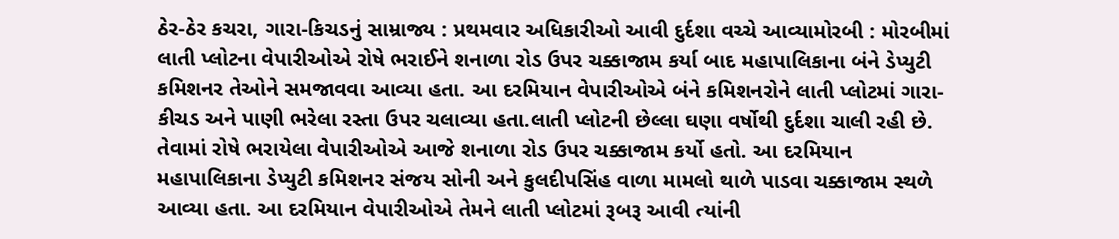ઠેર-ઠેર કચરા, ગારા-કિચડનું સામ્રાજ્ય : પ્રથમવાર અધિકારીઓ આવી દુર્દશા વચ્ચે આવ્યામોરબી : મોરબીમાં લાતી પ્લોટના વેપારીઓએ રોષે ભરાઈને શનાળા રોડ ઉપર ચક્કાજામ કર્યા બાદ મહાપાલિકાના બંને ડેપ્યુટી કમિશનર તેઓને સમજાવવા આવ્યા હતા. આ દરમિયાન વેપારીઓએ બંને કમિશનરોને લાતી પ્લોટમાં ગારા- કીચડ અને પાણી ભરેલા રસ્તા ઉપર ચલાવ્યા હતા.લાતી પ્લોટની છેલ્લા ઘણા વર્ષોથી દુર્દશા ચાલી રહી છે. તેવામાં રોષે ભરાયેલા વેપારીઓએ આજે શનાળા રોડ ઉપર ચક્કાજામ કર્યો હતો. આ દરમિયાન મહાપાલિકાના ડેપ્યુટી કમિશનર સંજય સોની અને કુલદીપસિંહ વાળા મામલો થાળે પાડવા ચક્કાજામ સ્થળે આવ્યા હતા. આ દરમિયાન વેપારીઓએ તેમને લાતી પ્લોટમાં રૂબરૂ આવી ત્યાંની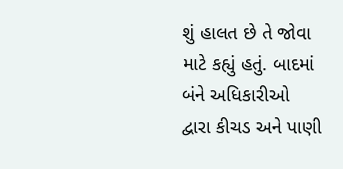શું હાલત છે તે જોવા માટે કહ્યું હતું. બાદમાં બંને અધિકારીઓ દ્વારા કીચડ અને પાણી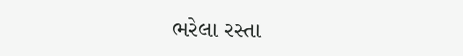ભરેલા રસ્તા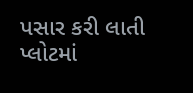પસાર કરી લાતી પ્લોટમાં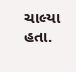ચાલ્યા હતા.